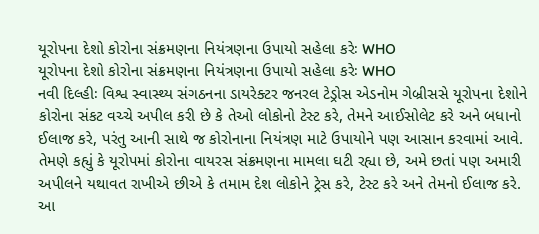યૂરોપના દેશો કોરોના સંક્રમણના નિયંત્રણના ઉપાયો સહેલા કરેઃ WHO
યૂરોપના દેશો કોરોના સંક્રમણના નિયંત્રણના ઉપાયો સહેલા કરેઃ WHO
નવી દિલ્હીઃ વિશ્વ સ્વાસ્થ્ય સંગઠનના ડાયરેક્ટર જનરલ ટેડ્રોસ એડનોમ ગેબ્રીસસે યૂરોપના દેશોને કોરોના સંકટ વચ્ચે અપીલ કરી છે કે તેઓ લોકોનો ટેસ્ટ કરે, તેમને આઈસોલેટ કરે અને બધાનો ઈલાજ કરે, પરંતુ આની સાથે જ કોરોનાના નિયંત્રણ માટે ઉપાયોને પણ આસાન કરવામાં આવે. તેમણે કહ્યું કે યૂરોપમાં કોરોના વાયરસ સંક્રમણના મામલા ઘટી રહ્યા છે, અમે છતાં પણ અમારી અપીલને યથાવત રાખીએ છીએ કે તમામ દેશ લોકોને ટ્રેસ કરે, ટેસ્ટ કરે અને તેમનો ઈલાજ કરે. આ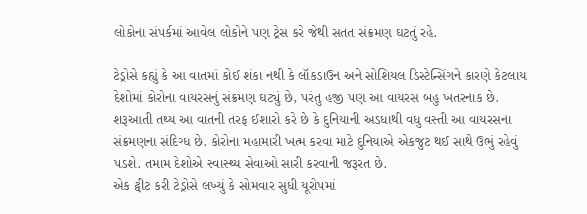લોકોના સંપર્કમાં આવેલ લોકોને પણ ટ્રેસ કરે જેથી સતત સંક્રમણ ઘટતું રહે.

ટેડ્રોસે કહ્યું કે આ વાતમાં કોઈ શંકા નથી કે લૉકડાઉન અને સોશિયલ ડિસ્ટેન્સિંગને કારણે કેટલાય દેશોમાં કોરોના વાયરસનું સંક્રમણ ઘટ્યું છે, પરંતુ હજી પણ આ વાયરસ બહુ ખતરનાક છે. શરૂઆતી તથ્ય આ વાતની તરફ ઈશારો કરે છે કે દુનિયાની અડધાથી વધુ વસ્તી આ વાયરસના સંક્રમણના સંદિગ્ધ છે. કોરોના મહામારી ખત્મ કરવા માટે દુનિયાએ એકજુટ થઈ સાથે ઉભું રહેવું પડશે. તમામ દેશોએ સ્વાસ્થ્ય સેવાઓ સારી કરવાની જરૂરત છે.
એક ટ્વીટ કરી ટેડ્રોસે લખ્યું કે સોમવાર સુધી યૂરોપમાં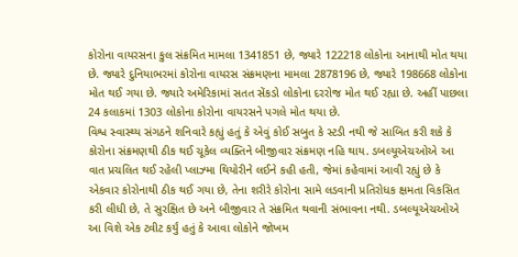કોરોના વાયરસના કુલ સંક્રમિત મામલા 1341851 છે, જ્યારે 122218 લોકોના આનાથી મોત થયા છે. જ્યારે દુનિયાભરમાં કોરોના વાયરસ સંક્રમણના મામલા 2878196 છે, જ્યારે 198668 લોકોના મોત થઈ ગયા છે. જ્યારે અમેરિકામાં સતત સેંકડો લોકોના દરરોજ મોત થઈ રહ્યા છે. અહીં પાછલા 24 કલાકમાં 1303 લોકોના કોરોના વાયરસને પગલે મોત થયા છે.
વિશ્વ સ્વાસ્થ્ય સંગઠને શનિવારે કહ્યું હતું કે એવું કોઈ સબુત કે સ્ટડી નથી જે સાબિત કરી શકે કે કોરોના સંક્રમણથી ઠીક થઈ ચૂકેલ વ્યક્તિને બીજીવાર સંક્રમણ નહિ થાય. ડબલ્યૂએચઓએ આ વાત પ્રચલિત થઈ રહેલી પ્લાઝ્મા થિયોરીને લઈને કહી હતી, જેમાં કહેવામાં આવી રહ્યું છે કે એકવાર કોરોનાથી ઠીક થઈ ગયા છે, તેના શરીરે કોરોના સામે લડવાની પ્રતિરોધક ક્ષમતા વિકસિત કરી લીધી છે, તે સુરક્ષિત છે અને બીજીવાર તે સંક્રમિત થવાની સંભાવના નથી. ડબલ્યૂએચઓએ આ વિશે એક ટ્વીટ કર્યું હતું કે આવા લોકોને જોખમ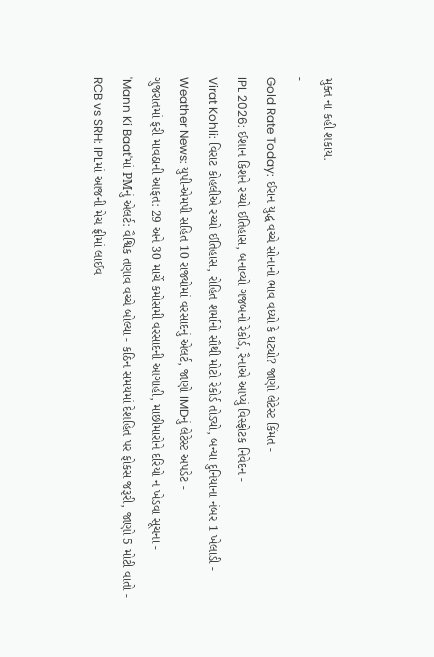મુક્ત ના કહી શકાય.
-
Gold Rate Today: ઈરાન યુદ્ધ વચ્ચે સોનાનો ભાવ વધ્યો કે ઘટ્યો? જાણો લેટેસ્ટ કિંમત -
IPL 2026: ઈશાન કિશને રચ્યો ઈતિહાસ, બનાવ્યો ગજબનો રેકોર્ડ, રૈનાએ આપ્યું વિસ્ફોટક નિવેદન -
Virat Kohli: વિરાટ કોહલીએ રચ્યો ઈતિહાસ, રોહિત શર્માનો સૌથી મોટો રેકોર્ડ તોડ્યો, બન્યા દુનિયાના નંબર 1 ખેલાડી -
Weather News: યુપી-એમપી સહિત 10 રાજ્યોમાં વરસાદનું એલર્ટ, જાણો IMDનું લેટેસ્ટ અપડેટ -
ગુજરાતમાં ફરી માવઠાની આફત: 29 અને 30 માર્ચે કમોસમી વરસાદની આગાહી, માછીમારોને દરિયો ન ખેડવા સૂચના -
'Mann Ki Baat'માં PMનું એલર્ટ: વૈશ્વિક તણાવ વચ્ચે બોલ્યા - કઠિન સમયમાં દેશહિત પર ફોકસ જરૂરી, જાણો 5 મોટી વાતો -
RCB vs SRH: IPLમાં આજની મેચ ફ્રીમાં લાઈવ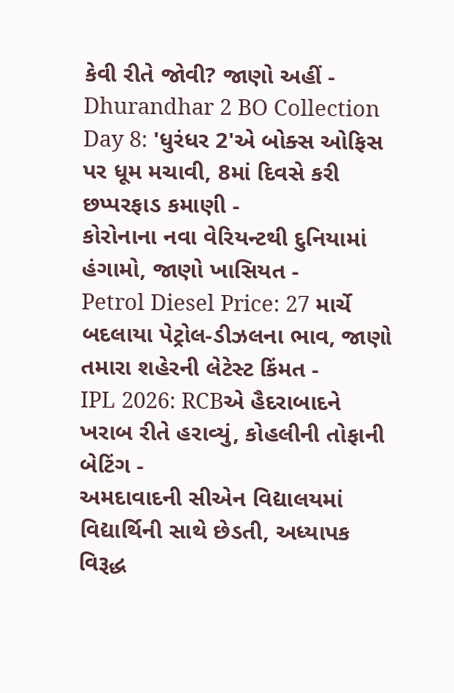કેવી રીતે જોવી? જાણો અહીં -
Dhurandhar 2 BO Collection Day 8: 'ધુરંધર 2'એ બોક્સ ઓફિસ પર ધૂમ મચાવી, 8માં દિવસે કરી છપ્પરફાડ કમાણી -
કોરોનાના નવા વેરિયન્ટથી દુનિયામાં હંગામો, જાણો ખાસિયત -
Petrol Diesel Price: 27 માર્ચે બદલાયા પેટ્રોલ-ડીઝલના ભાવ, જાણો તમારા શહેરની લેટેસ્ટ કિંમત -
IPL 2026: RCBએ હૈદરાબાદને ખરાબ રીતે હરાવ્યું, કોહલીની તોફાની બેટિંગ -
અમદાવાદની સીએન વિદ્યાલયમાં વિદ્યાર્થિની સાથે છેડતી, અધ્યાપક વિરૂદ્ધ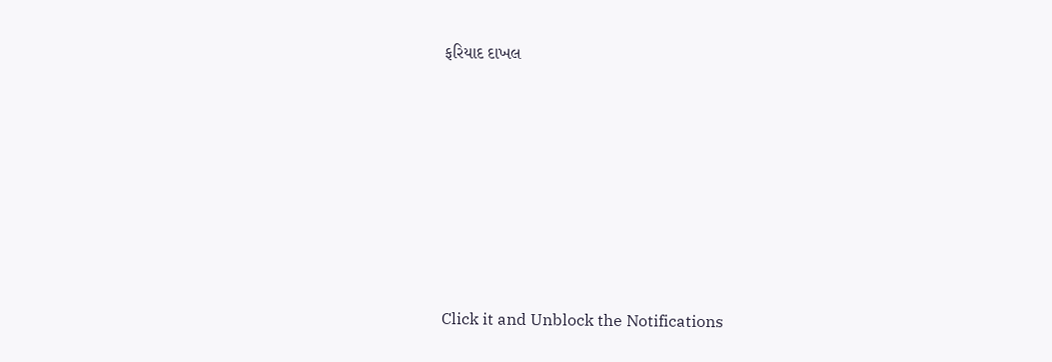ફરિયાદ દાખલ








Click it and Unblock the Notifications